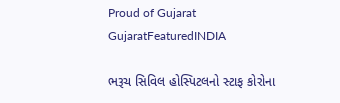Proud of Gujarat
GujaratFeaturedINDIA

ભરૂચ સિવિલ હોસ્પિટલનો સ્ટાફ કોરોના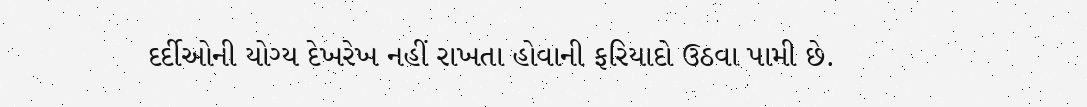દર્દીઓની યોગ્ય દેખરેખ નહીં રાખતા હોવાની ફરિયાદો ઉઠવા પામી છે.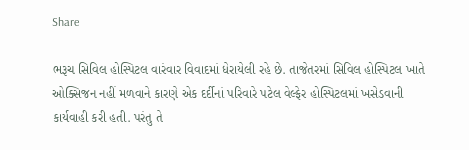Share

ભરૂચ સિવિલ હોસ્પિટલ વારંવાર વિવાદમાં ધેરાયેલી રહે છે. તાજેતરમાં સિવિલ હોસ્પિટલ ખાતે ઓક્સિજન નહીં મળવાને કારણે એક દર્દીનાં પરિવારે પટેલ વેલ્ફેર હોસ્પિટલમાં ખસેડવાની કાર્યવાહી કરી હતી. પરંતુ તે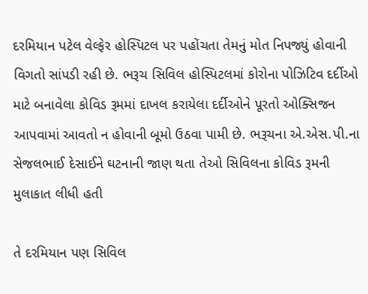દરમિયાન પટેલ વેલ્ફેર હોસ્પિટલ પર પહોંચતા તેમનું મોત નિપજ્યું હોવાની વિગતો સાંપડી રહી છે. ભરૂચ સિવિલ હોસ્પિટલમાં કોરોના પોઝિટિવ દર્દીઓ માટે બનાવેલા કોવિડ રૂમમાં દાખલ કરાયેલા દર્દીઓને પૂરતો ઓક્સિજન આપવામાં આવતો ન હોવાની બૂમો ઉઠવા પામી છે. ભરૂચના એ.એસ.પી.ના સેજલભાઈ દેસાઈને ઘટનાની જાણ થતા તેઓ સિવિલના કોવિડ રૂમની મુલાકાત લીધી હતી

તે દરમિયાન પણ સિવિલ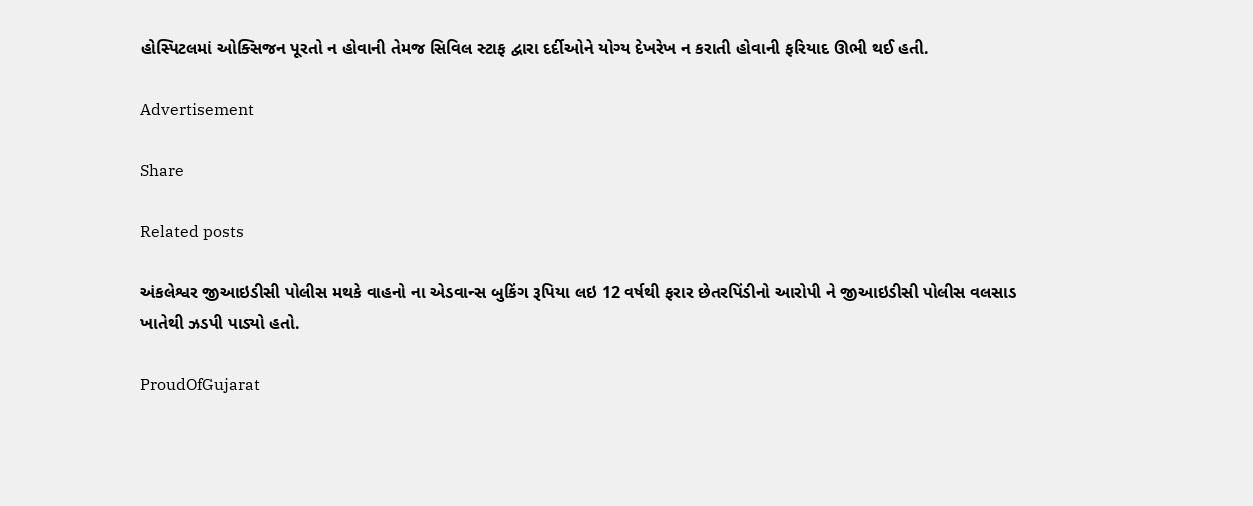હોસ્પિટલમાં ઓક્સિજન પૂરતો ન હોવાની તેમજ સિવિલ સ્ટાફ દ્વારા દર્દીઓને યોગ્ય દેખરેખ ન કરાતી હોવાની ફરિયાદ ઊભી થઈ હતી.

Advertisement

Share

Related posts

અંકલેશ્વર જીઆઇડીસી પોલીસ મથકે વાહનો ના એડવાન્સ બુકિંગ રૂપિયા લઇ 12 વર્ષથી ફરાર છેતરપિંડીનો આરોપી ને જીઆઇડીસી પોલીસ વલસાડ ખાતેથી ઝડપી પાડ્યો હતો.

ProudOfGujarat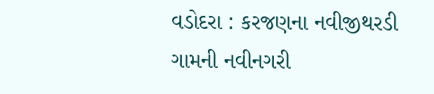વડોદરા : કરજણના નવીજીથરડી ગામની નવીનગરી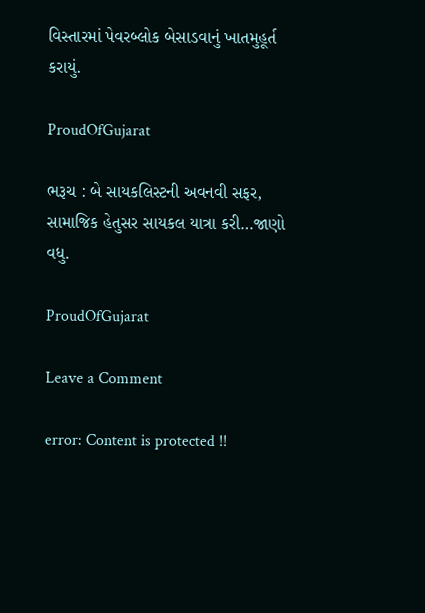વિસ્તારમાં પેવરબ્લોક બેસાડવાનું ખાતમુહૂર્ત કરાયું.

ProudOfGujarat

ભરૂચ : બે સાયકલિસ્ટની અવનવી સફર, સામાજિક હેતુસર સાયકલ યાત્રા કરી…જાણો વધુ.

ProudOfGujarat

Leave a Comment

error: Content is protected !!